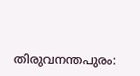തിരുവനന്തപുരം: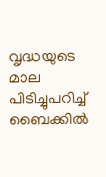വൃദ്ധയുടെ മാല പിടിച്ചുപറിച്ച് ബൈക്കിൽ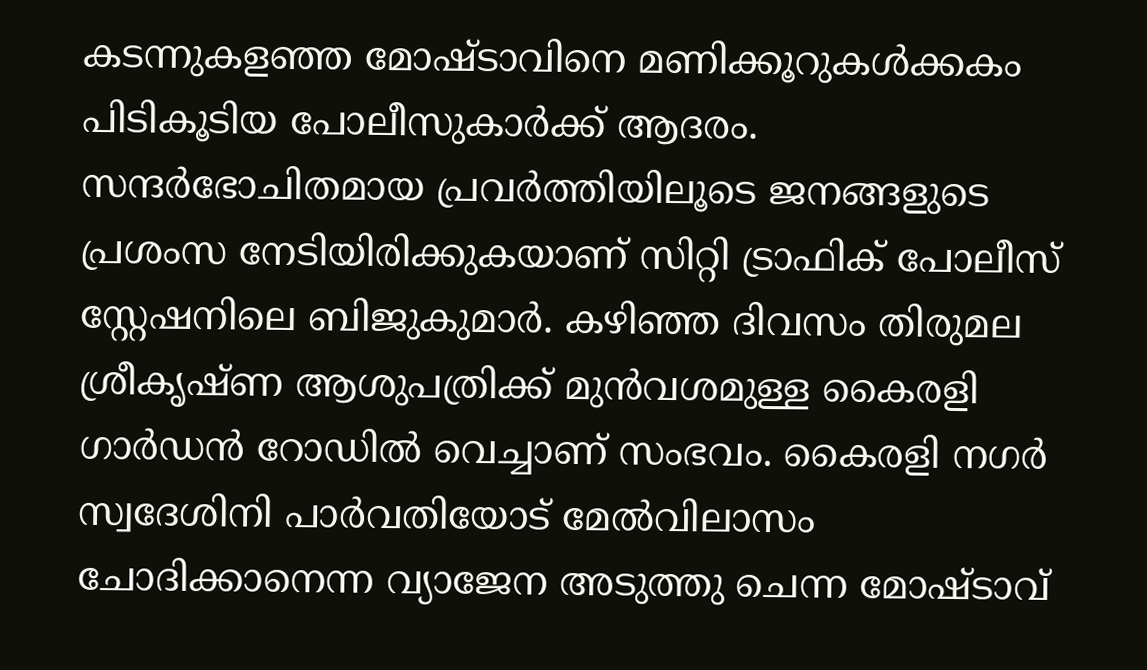കടന്നുകളഞ്ഞ മോഷ്ടാവിനെ മണിക്കൂറുകൾക്കകം പിടികൂടിയ പോലീസുകാർക്ക് ആദരം. സന്ദർഭോചിതമായ പ്രവർത്തിയിലൂടെ ജനങ്ങളുടെ പ്രശംസ നേടിയിരിക്കുകയാണ് സിറ്റി ട്രാഫിക് പോലീസ് സ്റ്റേഷനിലെ ബിജുകുമാർ. കഴിഞ്ഞ ദിവസം തിരുമല ശ്രീകൃഷ്ണ ആശുപത്രിക്ക് മുൻവശമുള്ള കൈരളി ഗാർഡൻ റോഡിൽ വെച്ചാണ് സംഭവം. കൈരളി നഗർ സ്വദേശിനി പാർവതിയോട് മേൽവിലാസം ചോദിക്കാനെന്ന വ്യാജേന അടുത്തു ചെന്ന മോഷ്ടാവ്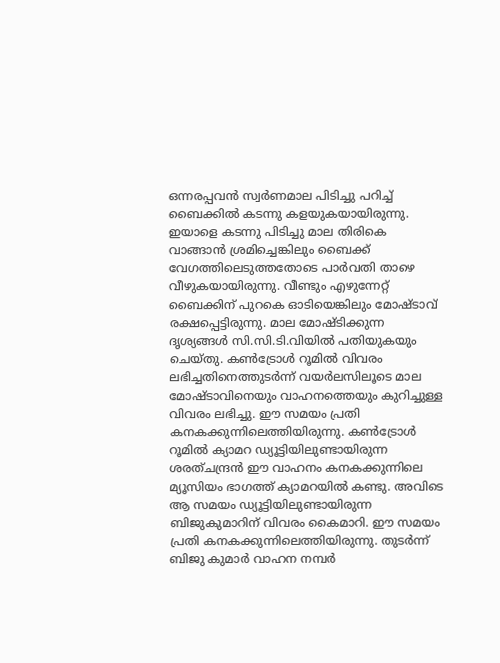ഒന്നരപ്പവൻ സ്വർണമാല പിടിച്ചു പറിച്ച് ബൈക്കിൽ കടന്നു കളയുകയായിരുന്നു. ഇയാളെ കടന്നു പിടിച്ചു മാല തിരികെ വാങ്ങാൻ ശ്രമിച്ചെങ്കിലും ബൈക്ക് വേഗത്തിലെടുത്തതോടെ പാർവതി താഴെ വീഴുകയായിരുന്നു. വീണ്ടും എഴുന്നേറ്റ് ബൈക്കിന് പുറകെ ഓടിയെങ്കിലും മോഷ്ടാവ് രക്ഷപ്പെട്ടിരുന്നു. മാല മോഷ്ടിക്കുന്ന ദൃശ്യങ്ങൾ സി.സി.ടി.വിയിൽ പതിയുകയും ചെയ്തു. കൺട്രോൾ റൂമിൽ വിവരം ലഭിച്ചതിനെത്തുടർന്ന് വയർലസിലൂടെ മാല മോഷ്ടാവിനെയും വാഹനത്തെയും കുറിച്ചുള്ള വിവരം ലഭിച്ചു. ഈ സമയം പ്രതി കനകക്കുന്നിലെത്തിയിരുന്നു. കൺട്രോൾ റൂമിൽ ക്യാമറ ഡ്യൂട്ടിയിലുണ്ടായിരുന്ന ശരത്ചന്ദ്രൻ ഈ വാഹനം കനകക്കുന്നിലെ മ്യൂസിയം ഭാഗത്ത് ക്യാമറയിൽ കണ്ടു. അവിടെ ആ സമയം ഡ്യൂട്ടിയിലുണ്ടായിരുന്ന ബിജുകുമാറിന് വിവരം കൈമാറി. ഈ സമയം പ്രതി കനകക്കുന്നിലെത്തിയിരുന്നു. തുടർന്ന് ബിജു കുമാർ വാഹന നമ്പർ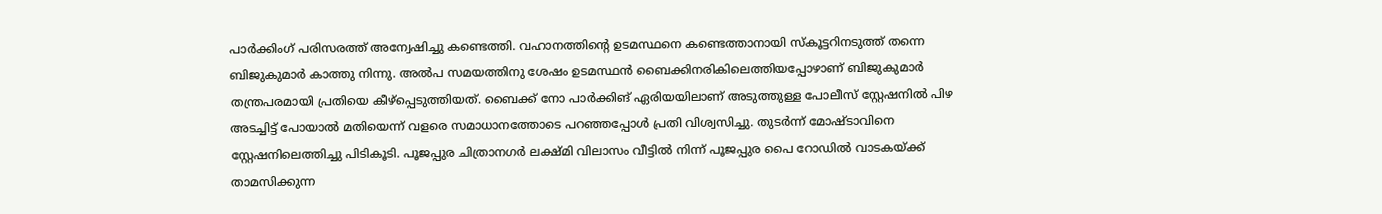പാർക്കിംഗ് പരിസരത്ത് അന്വേഷിച്ചു കണ്ടെത്തി. വഹാനത്തിന്റെ ഉടമസ്ഥനെ കണ്ടെത്താനായി സ്കൂട്ടറിനടുത്ത് തന്നെ ബിജുകുമാർ കാത്തു നിന്നു. അൽപ സമയത്തിനു ശേഷം ഉടമസ്ഥൻ ബൈക്കിനരികിലെത്തിയപ്പോഴാണ് ബിജുകുമാർ തന്ത്രപരമായി പ്രതിയെ കീഴ്പ്പെടുത്തിയത്. ബൈക്ക് നോ പാർക്കിങ് ഏരിയയിലാണ് അടുത്തുള്ള പോലീസ് സ്റ്റേഷനിൽ പിഴ അടച്ചിട്ട് പോയാൽ മതിയെന്ന് വളരെ സമാധാനത്തോടെ പറഞ്ഞപ്പോൾ പ്രതി വിശ്വസിച്ചു. തുടർന്ന് മോഷ്ടാവിനെ സ്റ്റേഷനിലെത്തിച്ചു പിടികൂടി. പൂജപ്പുര ചിത്രാനഗർ ലക്ഷ്മി വിലാസം വീട്ടിൽ നിന്ന് പൂജപ്പുര പൈ റോഡിൽ വാടകയ്ക്ക് താമസിക്കുന്ന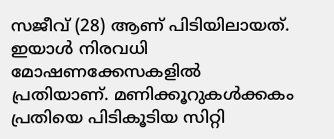സജീവ് (28) ആണ് പിടിയിലായത്. ഇയാൾ നിരവധി മോഷണക്കേസകളിൽ പ്രതിയാണ്. മണിക്കൂറുകൾക്കകം പ്രതിയെ പിടികൂടിയ സിറ്റി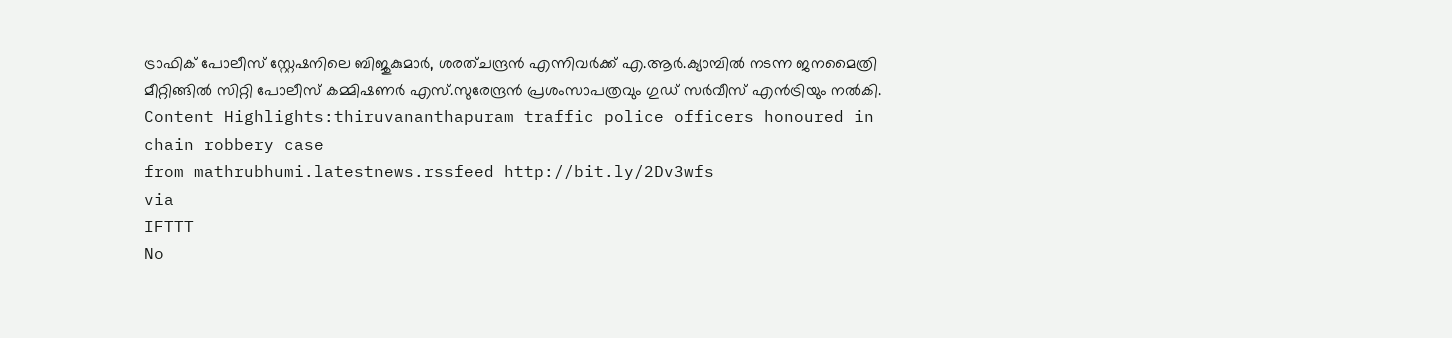ട്രാഫിക് പോലീസ് സ്റ്റേഷനിലെ ബിജുകുമാർ, ശരത്ചന്ദ്രൻ എന്നിവർക്ക് എ.ആർ.ക്യാമ്പിൽ നടന്ന ജനമൈത്രി മീറ്റിങ്ങിൽ സിറ്റി പോലീസ് കമ്മിഷണർ എസ്.സുരേന്ദ്രൻ പ്രശംസാപത്രവും ഗുഡ് സർവീസ് എൻട്രിയും നൽകി. Content Highlights:thiruvananthapuram traffic police officers honoured in chain robbery case
from mathrubhumi.latestnews.rssfeed http://bit.ly/2Dv3wfs
via
IFTTT
No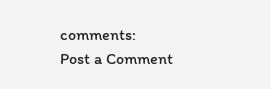comments:
Post a Comment